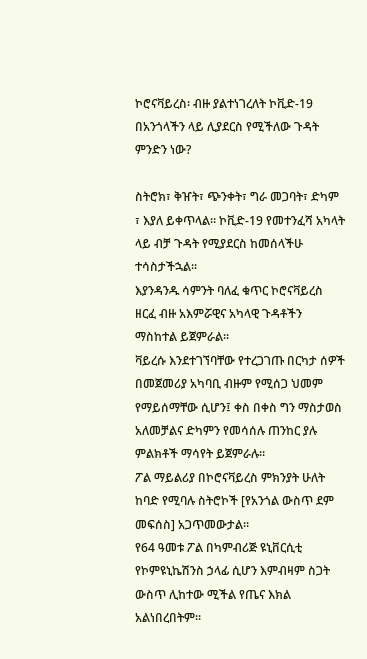ኮሮናቫይረስ፡ ብዙ ያልተነገረለት ኮቪድ-19 በአንጎላችን ላይ ሊያደርስ የሚችለው ጉዳት ምንድን ነው?

ስትሮክ፣ ቅዠት፣ ጭንቀት፣ ግራ መጋባት፣ ድካም ፣ እያለ ይቀጥላል። ኮቪድ-19 የመተንፈሻ አካላት ላይ ብቻ ጉዳት የሚያደርስ ከመሰላችሁ ተሳስታችኋል።
እያንዳንዱ ሳምንት ባለፈ ቁጥር ኮሮናቫይረስ ዘርፈ ብዙ አእምሯዊና አካላዊ ጉዳቶችን ማስከተል ይጀምራል።
ቫይረሱ እንደተገኘባቸው የተረጋገጡ በርካታ ሰዎች በመጀመሪያ አካባቢ ብዙም የሚሰጋ ህመም የማይሰማቸው ሲሆን፤ ቀስ በቀስ ግን ማስታወስ አለመቻልና ድካምን የመሳሰሉ ጠንከር ያሉ ምልክቶች ማሳየት ይጀምራሉ።
ፖል ማይልሪያ በኮሮናቫይረስ ምክንያት ሁለት ከባድ የሚባሉ ስትሮኮች [የአንጎል ውስጥ ደም መፍሰስ] አጋጥመውታል።
የ64 ዓመቱ ፖል በካምብሪጅ ዩኒቨርሲቲ የኮምዩኒኬሽንስ ኃላፊ ሲሆን እምብዛም ስጋት ውስጥ ሊከተው ሚችል የጤና እክል አልነበረበትም።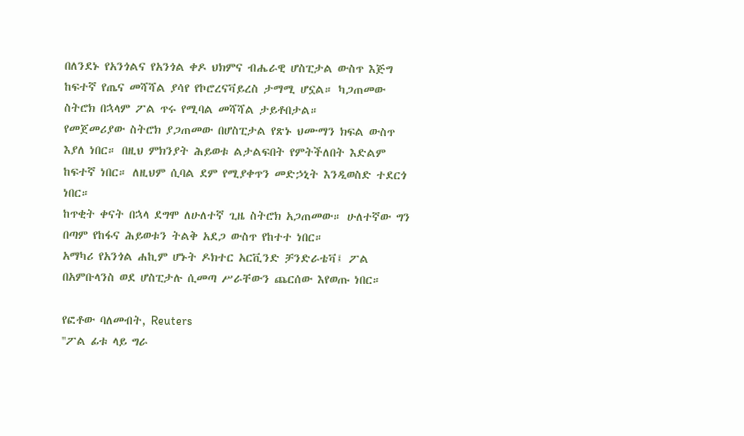በለንደኑ የአንጎልና የአንጎል ቀዶ ህክምና ብሔራዊ ሆስፒታል ውስጥ እጅግ ከፍተኛ የጤና መሻሻል ያሳየ የኮሮረናቫይረስ ታማሚ ሆኗል። ካጋጠመው ስትሮክ በኋላም ፖል ጥሩ የሚባል መሻሻል ታይቶበታል።
የመጀመሪያው ስትሮክ ያጋጠመው በሆስፒታል የጽኑ ህሙማን ክፍል ውስጥ እያለ ነበር። በዚህ ምክንያት ሕይወቱ ልታልፍበት የምትችለበት እድልም ከፍተኛ ነበር። ለዚህም ሲባል ደም የሚያቀጥን መድኃኒት እንዲወስድ ተደርጎ ነበር።
ከጥቂት ቀናት በኋላ ደግሞ ለሁለተኛ ጊዜ ስትሮክ አጋጠመው። ሁለተኛው ግን በጣም የከፋና ሕይወቱን ትልቅ አደጋ ውስጥ የከተተ ነበር።
አማካሪ የአንጎል ሐኪም ሆኑት ዶክተር አርቪንድ ቻንድራቴቫ፤ ፖል በአምቡላንስ ወደ ሆስፒታሉ ሲመጣ ሥራቸውን ጨርሰው እየወጡ ነበር።

የፎቶው ባለመብት, Reuters
''ፖል ፊቱ ላይ ግራ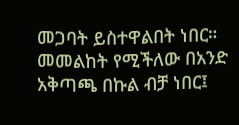መጋባት ይስተዋልበት ነበር። መመልከት የሚችለው በአንድ አቅጣጫ በኩል ብቻ ነበር፤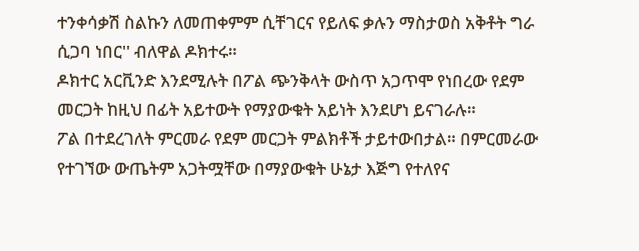ተንቀሳቃሽ ስልኩን ለመጠቀምም ሲቸገርና የይለፍ ቃሉን ማስታወስ አቅቶት ግራ ሲጋባ ነበር'' ብለዋል ዶክተሩ።
ዶክተር አርቪንድ እንደሚሉት በፖል ጭንቅላት ውስጥ አጋጥሞ የነበረው የደም መርጋት ከዚህ በፊት አይተውት የማያውቁት አይነት እንደሆነ ይናገራሉ።
ፖል በተደረገለት ምርመራ የደም መርጋት ምልክቶች ታይተውበታል። በምርመራው የተገኘው ውጤትም አጋትሟቸው በማያውቁት ሁኔታ እጅግ የተለየና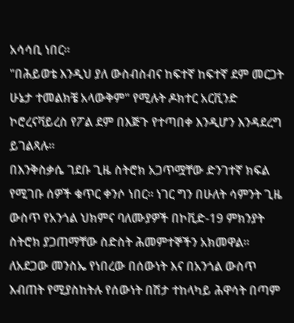አሳሳቢ ነበር።
"በሕይወቴ እንዲህ ያለ ውስብስብና ከፍተኛ ከፍተኛ ደም መርጋት ሁኔታ ተመልክቼ አላውቅም" የሚሉት ዶክተር አርቪንድ ኮሮረናቫይረስ የፖል ደም በእጅጉ የተጣበቀ እንዲሆን እንዳደረግ ይገልጻሉ።
በእንቅስቃሴ ገደቡ ጊዜ ስትሮክ አጋጥሟቸው ድንገተኛ ክፍል የሚገቡ ሰዎች ቁጥር ቀንሶ ነበር። ነገር ግን በሁለት ሳምንት ጊዜ ውስጥ የአንጎል ህክምና ባለሙያዎች በኮቪድ-19 ምክንያት ስትሮክ ያጋጠማቸው ስድስት ሕመምተኞችን አክመዋል።
ለአደጋው መንስኤ የነበረው በሰውነት እና በአንጎል ውስጥ እብጠት የሚያስከትሉ የሰውነት በሽታ ተከላካይ ሕዋሳት በጣም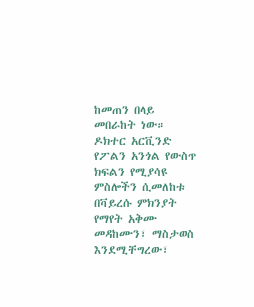ከመጠን በላይ መበራከት ነው።
ዶክተር አርቪንድ የፖልን አንጎል የውስጥ ክፍልን የሚያሳዩ ምስሎችን ሲመለከቱ በቫይረሱ ምክንያት የማየት አቅሙ መዳከሙን፣ ማስታወስ እንደሚቸግረው፣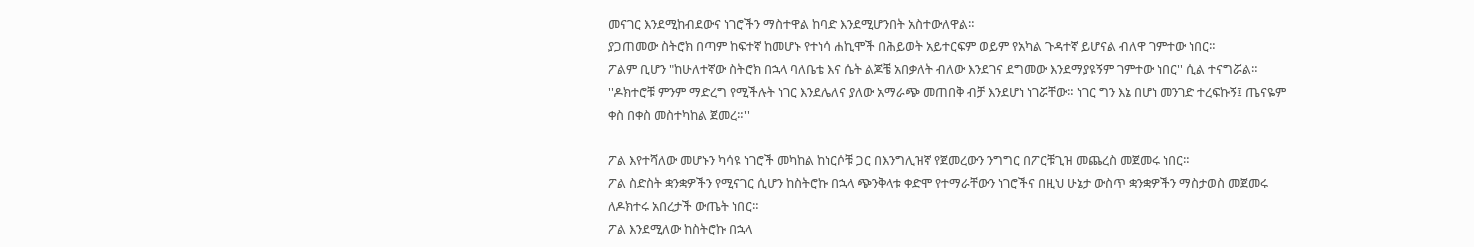መናገር እንደሚከብደውና ነገሮችን ማስተዋል ከባድ እንደሚሆንበት አስተውለዋል።
ያጋጠመው ስትሮክ በጣም ከፍተኛ ከመሆኑ የተነሳ ሐኪሞች በሕይወት አይተርፍም ወይም የአካል ጉዳተኛ ይሆናል ብለዋ ገምተው ነበር።
ፖልም ቢሆን "ከሁለተኛው ስትሮክ በኋላ ባለቤቴ እና ሴት ልጆቼ አበቃለት ብለው እንደገና ደግመው እንደማያዩኝም ገምተው ነበር'' ሲል ተናግሯል።
''ዶክተሮቹ ምንም ማድረግ የሚችሉት ነገር እንደሌለና ያለው አማራጭ መጠበቅ ብቻ እንደሆነ ነገሯቸው። ነገር ግን እኔ በሆነ መንገድ ተረፍኩኝ፤ ጤናዬም ቀስ በቀስ መስተካከል ጀመረ።''

ፖል እየተሻለው መሆኑን ካሳዩ ነገሮች መካከል ከነርሶቹ ጋር በእንግሊዝኛ የጀመረውን ንግግር በፖርቹጊዝ መጨረስ መጀመሩ ነበር።
ፖል ስድስት ቋንቋዎችን የሚናገር ሲሆን ከስትሮኩ በኋላ ጭንቅላቱ ቀድሞ የተማራቸውን ነገሮችና በዚህ ሁኔታ ውስጥ ቋንቋዎችን ማስታወስ መጀመሩ ለዶክተሩ አበረታች ውጤት ነበር።
ፖል እንደሚለው ከስትሮኩ በኋላ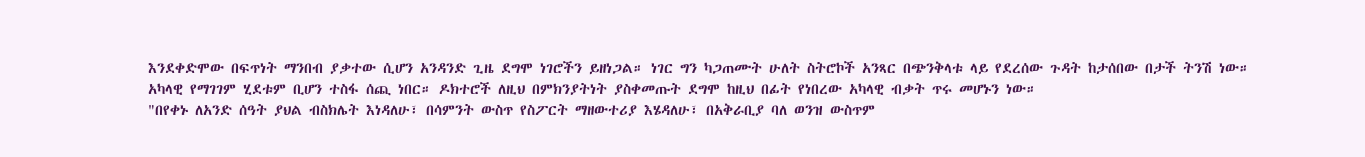እንደቀድሞው በፍጥነት ማንበብ ያቃተው ሲሆን አንዳንድ ጊዜ ደግሞ ነገሮችን ይዘነጋል። ነገር ግን ካጋጠሙት ሁለት ስትሮኮች አንጻር በጭንቅላቱ ላይ የደረሰው ጉዳት ከታሰበው በታች ትንሽ ነው።
አካላዊ የማገገም ሂደቱም ቢሆን ተስፋ ሰጪ ነበር። ዶክተሮች ለዚህ በምክንያትነት ያስቀመጡት ደግሞ ከዚህ በፊት የነበረው አካላዊ ብቃት ጥሩ መሆኑን ነው።
"በየቀኑ ለአንድ ሰዓት ያህል ብስክሌት እነዳለሁ፣ በሳምንት ውስጥ የስፖርት ማዘውተሪያ እሄዳለሁ፣ በአቅራቢያ ባለ ወንዝ ውስጥም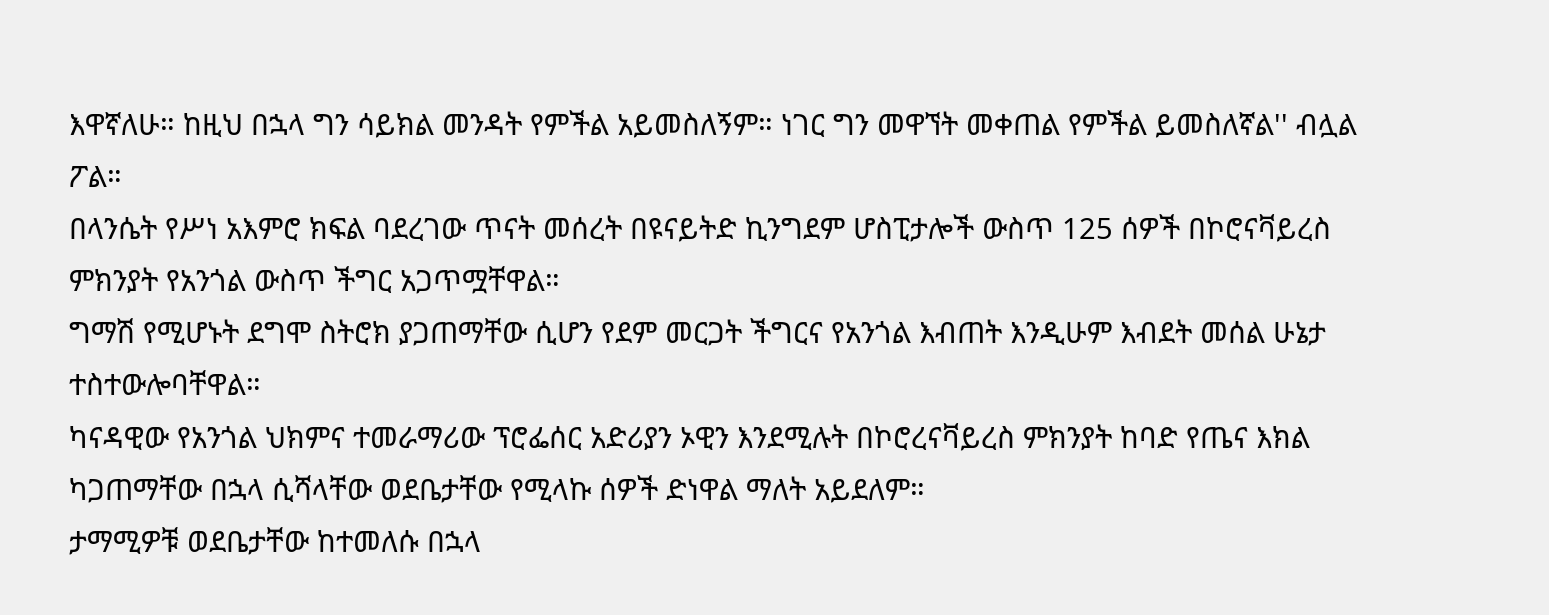እዋኛለሁ። ከዚህ በኋላ ግን ሳይክል መንዳት የምችል አይመስለኝም። ነገር ግን መዋኘት መቀጠል የምችል ይመስለኛል'' ብሏል ፖል።
በላንሴት የሥነ አእምሮ ክፍል ባደረገው ጥናት መሰረት በዩናይትድ ኪንግደም ሆስፒታሎች ውስጥ 125 ሰዎች በኮሮናቫይረስ ምክንያት የአንጎል ውስጥ ችግር አጋጥሟቸዋል።
ግማሽ የሚሆኑት ደግሞ ስትሮክ ያጋጠማቸው ሲሆን የደም መርጋት ችግርና የአንጎል እብጠት እንዲሁም እብደት መሰል ሁኔታ ተስተውሎባቸዋል።
ካናዳዊው የአንጎል ህክምና ተመራማሪው ፕሮፌሰር አድሪያን ኦዊን እንደሚሉት በኮሮረናቫይረስ ምክንያት ከባድ የጤና እክል ካጋጠማቸው በኋላ ሲሻላቸው ወደቤታቸው የሚላኩ ሰዎች ድነዋል ማለት አይደለም።
ታማሚዎቹ ወደቤታቸው ከተመለሱ በኋላ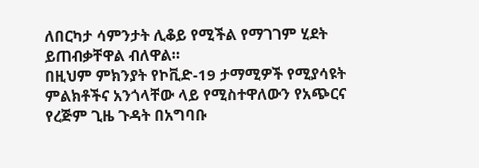ለበርካታ ሳምንታት ሊቆይ የሚችል የማገገም ሂደት ይጠብቃቸዋል ብለዋል።
በዚህም ምክንያት የኮቪድ-19 ታማሚዎች የሚያሳዩት ምልክቶችና አንጎላቸው ላይ የሚስተዋለውን የአጭርና የረጅም ጊዜ ጉዳት በአግባቡ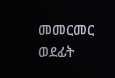መመርመር ወደፊት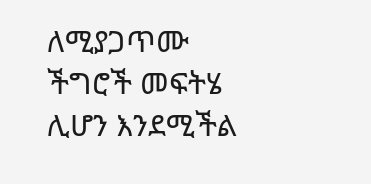ለሚያጋጥሙ ችግሮች መፍትሄ ሊሆን እንደሚችል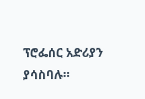ፕሮፌሰር አድሪያን ያሳስባሉ።